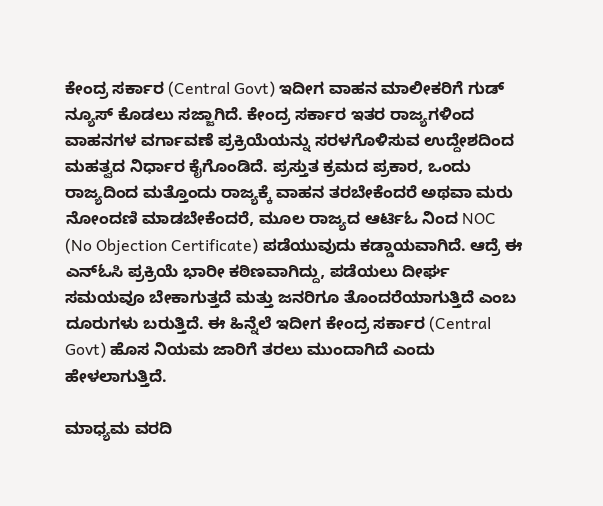ಕೇಂದ್ರ ಸರ್ಕಾರ (Central Govt) ಇದೀಗ ವಾಹನ ಮಾಲೀಕರಿಗೆ ಗುಡ್ ನ್ಯೂಸ್ ಕೊಡಲು ಸಜ್ಜಾಗಿದೆ. ಕೇಂದ್ರ ಸರ್ಕಾರ ಇತರ ರಾಜ್ಯಗಳಿಂದ ವಾಹನಗಳ ವರ್ಗಾವಣೆ ಪ್ರಕ್ರಿಯೆಯನ್ನು ಸರಳಗೊಳಿಸುವ ಉದ್ದೇಶದಿಂದ ಮಹತ್ವದ ನಿರ್ಧಾರ ಕೈಗೊಂಡಿದೆ. ಪ್ರಸ್ತುತ ಕ್ರಮದ ಪ್ರಕಾರ, ಒಂದು ರಾಜ್ಯದಿಂದ ಮತ್ತೊಂದು ರಾಜ್ಯಕ್ಕೆ ವಾಹನ ತರಬೇಕೆಂದರೆ ಅಥವಾ ಮರು ನೋಂದಣಿ ಮಾಡಬೇಕೆಂದರೆ, ಮೂಲ ರಾಜ್ಯದ ಆರ್ಟಿಓ ನಿಂದ NOC (No Objection Certificate) ಪಡೆಯುವುದು ಕಡ್ಡಾಯವಾಗಿದೆ. ಆದ್ರೆ ಈ ಎನ್ಓಸಿ ಪ್ರಕ್ರಿಯೆ ಭಾರೀ ಕಠಿಣವಾಗಿದ್ದು, ಪಡೆಯಲು ದೀರ್ಘ ಸಮಯವೂ ಬೇಕಾಗುತ್ತದೆ ಮತ್ತು ಜನರಿಗೂ ತೊಂದರೆಯಾಗುತ್ತಿದೆ ಎಂಬ ದೂರುಗಳು ಬರುತ್ತಿದೆ. ಈ ಹಿನ್ನೆಲೆ ಇದೀಗ ಕೇಂದ್ರ ಸರ್ಕಾರ (Central Govt) ಹೊಸ ನಿಯಮ ಜಾರಿಗೆ ತರಲು ಮುಂದಾಗಿದೆ ಎಂದು ಹೇಳಲಾಗುತ್ತಿದೆ.

ಮಾಧ್ಯಮ ವರದಿ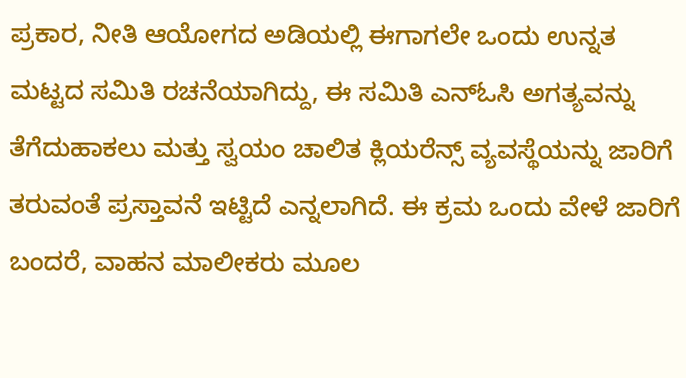ಪ್ರಕಾರ, ನೀತಿ ಆಯೋಗದ ಅಡಿಯಲ್ಲಿ ಈಗಾಗಲೇ ಒಂದು ಉನ್ನತ ಮಟ್ಟದ ಸಮಿತಿ ರಚನೆಯಾಗಿದ್ದು, ಈ ಸಮಿತಿ ಎನ್ಓಸಿ ಅಗತ್ಯವನ್ನು ತೆಗೆದುಹಾಕಲು ಮತ್ತು ಸ್ವಯಂ ಚಾಲಿತ ಕ್ಲಿಯರೆನ್ಸ್ ವ್ಯವಸ್ಥೆಯನ್ನು ಜಾರಿಗೆ ತರುವಂತೆ ಪ್ರಸ್ತಾವನೆ ಇಟ್ಟಿದೆ ಎನ್ನಲಾಗಿದೆ. ಈ ಕ್ರಮ ಒಂದು ವೇಳೆ ಜಾರಿಗೆ ಬಂದರೆ, ವಾಹನ ಮಾಲೀಕರು ಮೂಲ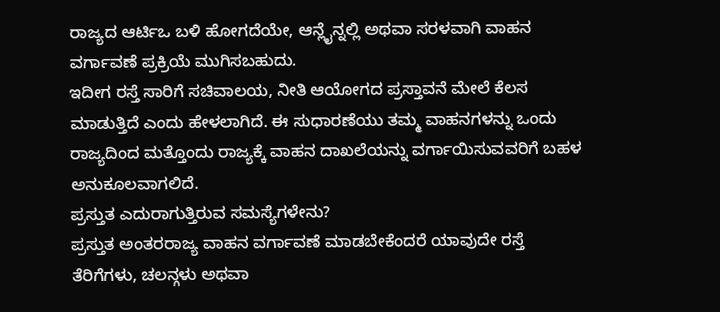ರಾಜ್ಯದ ಆರ್ಟಿಒ ಬಳಿ ಹೋಗದೆಯೇ, ಆನ್ಲೈನ್ನಲ್ಲಿ ಅಥವಾ ಸರಳವಾಗಿ ವಾಹನ ವರ್ಗಾವಣೆ ಪ್ರಕ್ರಿಯೆ ಮುಗಿಸಬಹುದು.
ಇದೀಗ ರಸ್ತೆ ಸಾರಿಗೆ ಸಚಿವಾಲಯ, ನೀತಿ ಆಯೋಗದ ಪ್ರಸ್ತಾವನೆ ಮೇಲೆ ಕೆಲಸ ಮಾಡುತ್ತಿದೆ ಎಂದು ಹೇಳಲಾಗಿದೆ. ಈ ಸುಧಾರಣೆಯು ತಮ್ಮ ವಾಹನಗಳನ್ನು ಒಂದು ರಾಜ್ಯದಿಂದ ಮತ್ತೊಂದು ರಾಜ್ಯಕ್ಕೆ ವಾಹನ ದಾಖಲೆಯನ್ನು ವರ್ಗಾಯಿಸುವವರಿಗೆ ಬಹಳ ಅನುಕೂಲವಾಗಲಿದೆ.
ಪ್ರಸ್ತುತ ಎದುರಾಗುತ್ತಿರುವ ಸಮಸ್ಯೆಗಳೇನು?
ಪ್ರಸ್ತುತ ಅಂತರರಾಜ್ಯ ವಾಹನ ವರ್ಗಾವಣೆ ಮಾಡಬೇಕೆಂದರೆ ಯಾವುದೇ ರಸ್ತೆ ತೆರಿಗೆಗಳು, ಚಲನ್ಗಳು ಅಥವಾ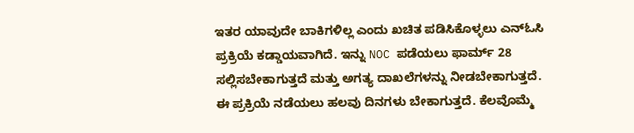ಇತರ ಯಾವುದೇ ಬಾಕಿಗಳಿಲ್ಲ ಎಂದು ಖಚಿತ ಪಡಿಸಿಕೊಳ್ಳಲು ಎನ್ಓಸಿ ಪ್ರಕ್ರಿಯೆ ಕಡ್ಡಾಯವಾಗಿದೆ. ಇನ್ನು NOC ಪಡೆಯಲು ಫಾರ್ಮ್ 28 ಸಲ್ಲಿಸಬೇಕಾಗುತ್ತದೆ ಮತ್ತು ಅಗತ್ಯ ದಾಖಲೆಗಳನ್ನು ನೀಡಬೇಕಾಗುತ್ತದೆ. ಈ ಪ್ರಕ್ರಿಯೆ ನಡೆಯಲು ಹಲವು ದಿನಗಳು ಬೇಕಾಗುತ್ತದೆ. ಕೆಲವೊಮ್ಮೆ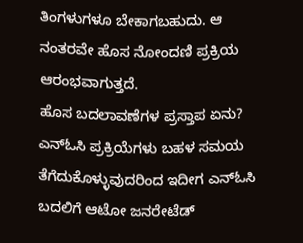ತಿಂಗಳುಗಳೂ ಬೇಕಾಗಬಹುದು. ಆ ನಂತರವೇ ಹೊಸ ನೋಂದಣಿ ಪ್ರಕ್ರಿಯ ಆರಂಭವಾಗುತ್ತದೆ.
ಹೊಸ ಬದಲಾವಣೆಗಳ ಪ್ರಸ್ತಾಪ ಏನು?
ಎನ್ಓಸಿ ಪ್ರಕ್ರಿಯೆಗಳು ಬಹಳ ಸಮಯ ತೆಗೆದುಕೊಳ್ಳುವುದರಿಂದ ಇದೀಗ ಎನ್ಓಸಿ ಬದಲಿಗೆ ಆಟೋ ಜನರೇಟೆಡ್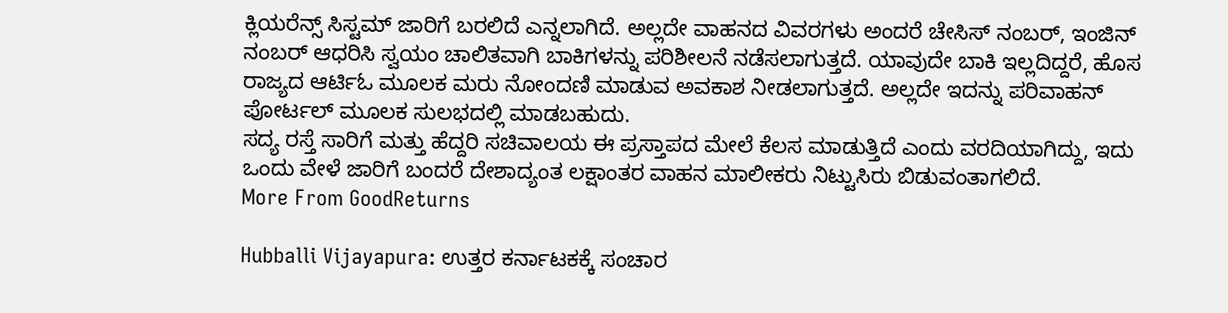ಕ್ಲಿಯರೆನ್ಸ್ ಸಿಸ್ಟಮ್ ಜಾರಿಗೆ ಬರಲಿದೆ ಎನ್ನಲಾಗಿದೆ. ಅಲ್ಲದೇ ವಾಹನದ ವಿವರಗಳು ಅಂದರೆ ಚೇಸಿಸ್ ನಂಬರ್, ಇಂಜಿನ್ ನಂಬರ್ ಆಧರಿಸಿ ಸ್ವಯಂ ಚಾಲಿತವಾಗಿ ಬಾಕಿಗಳನ್ನು ಪರಿಶೀಲನೆ ನಡೆಸಲಾಗುತ್ತದೆ. ಯಾವುದೇ ಬಾಕಿ ಇಲ್ಲದಿದ್ದರೆ, ಹೊಸ ರಾಜ್ಯದ ಆರ್ಟಿಓ ಮೂಲಕ ಮರು ನೋಂದಣಿ ಮಾಡುವ ಅವಕಾಶ ನೀಡಲಾಗುತ್ತದೆ. ಅಲ್ಲದೇ ಇದನ್ನು ಪರಿವಾಹನ್ ಪೋರ್ಟಲ್ ಮೂಲಕ ಸುಲಭದಲ್ಲಿ ಮಾಡಬಹುದು.
ಸದ್ಯ ರಸ್ತೆ ಸಾರಿಗೆ ಮತ್ತು ಹೆದ್ದರಿ ಸಚಿವಾಲಯ ಈ ಪ್ರಸ್ತಾಪದ ಮೇಲೆ ಕೆಲಸ ಮಾಡುತ್ತಿದೆ ಎಂದು ವರದಿಯಾಗಿದ್ದು, ಇದು ಒಂದು ವೇಳೆ ಜಾರಿಗೆ ಬಂದರೆ ದೇಶಾದ್ಯಂತ ಲಕ್ಷಾಂತರ ವಾಹನ ಮಾಲೀಕರು ನಿಟ್ಟುಸಿರು ಬಿಡುವಂತಾಗಲಿದೆ.
More From GoodReturns

Hubballi Vijayapura: ಉತ್ತರ ಕರ್ನಾಟಕಕ್ಕೆ ಸಂಚಾರ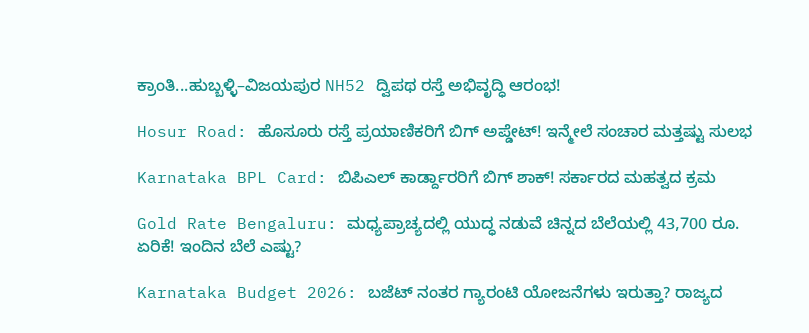ಕ್ರಾಂತಿ...ಹುಬ್ಬಳ್ಳಿ–ವಿಜಯಪುರ NH52 ದ್ವಿಪಥ ರಸ್ತೆ ಅಭಿವೃದ್ಧಿ ಆರಂಭ!

Hosur Road: ಹೊಸೂರು ರಸ್ತೆ ಪ್ರಯಾಣಿಕರಿಗೆ ಬಿಗ್ ಅಪ್ಡೇಟ್! ಇನ್ಮೇಲೆ ಸಂಚಾರ ಮತ್ತಷ್ಟು ಸುಲಭ

Karnataka BPL Card: ಬಿಪಿಎಲ್ ಕಾರ್ಡ್ದಾರರಿಗೆ ಬಿಗ್ ಶಾಕ್! ಸರ್ಕಾರದ ಮಹತ್ವದ ಕ್ರಮ

Gold Rate Bengaluru: ಮಧ್ಯಪ್ರಾಚ್ಯದಲ್ಲಿ ಯುದ್ಧ ನಡುವೆ ಚಿನ್ನದ ಬೆಲೆಯಲ್ಲಿ 43,700 ರೂ. ಏರಿಕೆ! ಇಂದಿನ ಬೆಲೆ ಎಷ್ಟು?

Karnataka Budget 2026: ಬಜೆಟ್ ನಂತರ ಗ್ಯಾರಂಟಿ ಯೋಜನೆಗಳು ಇರುತ್ತಾ? ರಾಜ್ಯದ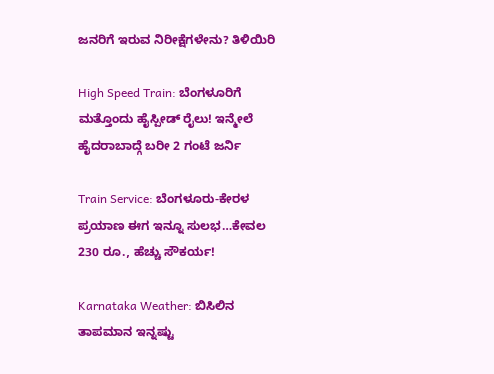ಜನರಿಗೆ ಇರುವ ನಿರೀಕ್ಷೆಗಳೇನು? ತಿಳಿಯಿರಿ

High Speed Train: ಬೆಂಗಳೂರಿಗೆ ಮತ್ತೊಂದು ಹೈಸ್ಪೀಡ್ ರೈಲು! ಇನ್ಮೇಲೆ ಹೈದರಾಬಾದ್ಗೆ ಬರೀ 2 ಗಂಟೆ ಜರ್ನಿ

Train Service: ಬೆಂಗಳೂರು-ಕೇರಳ ಪ್ರಯಾಣ ಈಗ ಇನ್ನೂ ಸುಲಭ…ಕೇವಲ 230 ರೂ., ಹೆಚ್ಚು ಸೌಕರ್ಯ!

Karnataka Weather: ಬಿಸಿಲಿನ ತಾಪಮಾನ ಇನ್ನಷ್ಟು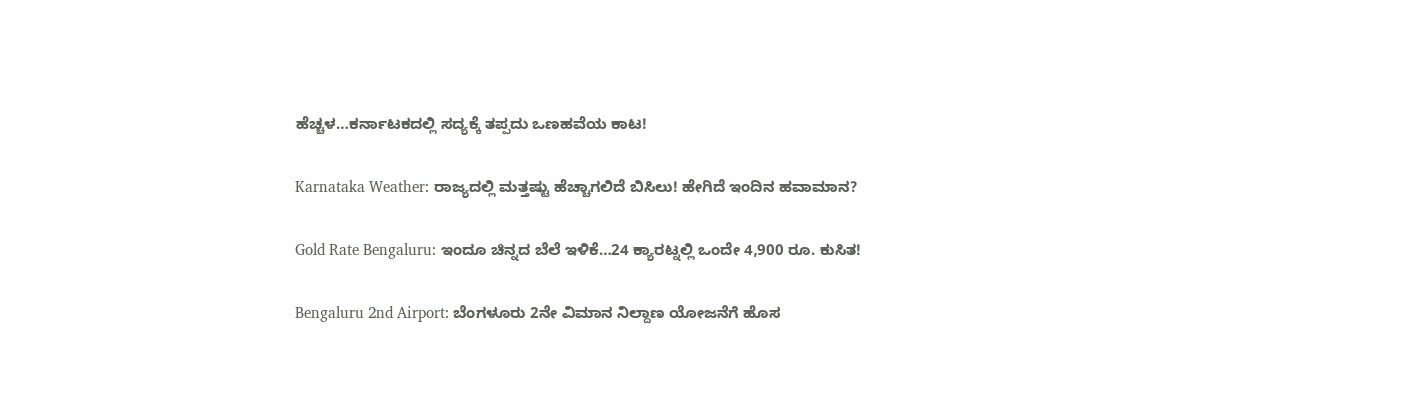ಹೆಚ್ಚಳ…ಕರ್ನಾಟಕದಲ್ಲಿ ಸದ್ಯಕ್ಕೆ ತಪ್ಪದು ಒಣಹವೆಯ ಕಾಟ!

Karnataka Weather: ರಾಜ್ಯದಲ್ಲಿ ಮತ್ತಷ್ಟು ಹೆಚ್ಚಾಗಲಿದೆ ಬಿಸಿಲು! ಹೇಗಿದೆ ಇಂದಿನ ಹವಾಮಾನ?

Gold Rate Bengaluru: ಇಂದೂ ಚಿನ್ನದ ಬೆಲೆ ಇಳಿಕೆ…24 ಕ್ಯಾರಟ್ನಲ್ಲಿ ಒಂದೇ 4,900 ರೂ. ಕುಸಿತ!

Bengaluru 2nd Airport: ಬೆಂಗಳೂರು 2ನೇ ವಿಮಾನ ನಿಲ್ದಾಣ ಯೋಜನೆಗೆ ಹೊಸ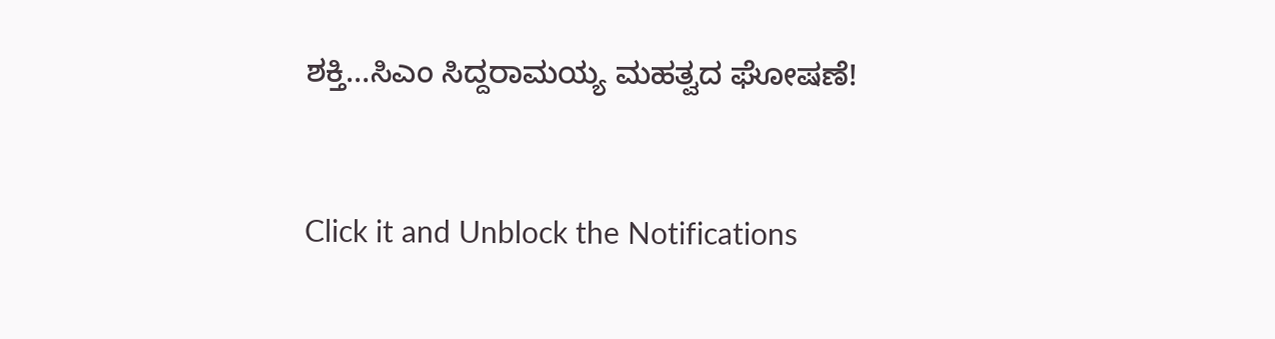ಶಕ್ತಿ…ಸಿಎಂ ಸಿದ್ದರಾಮಯ್ಯ ಮಹತ್ವದ ಘೋಷಣೆ!



Click it and Unblock the Notifications